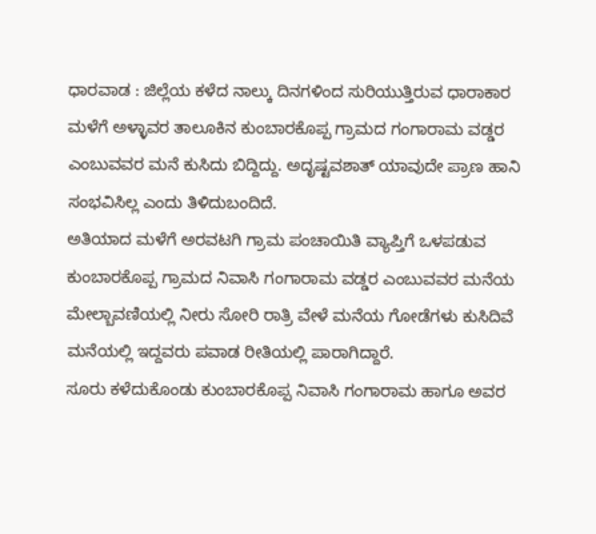ಧಾರವಾಡ : ಜಿಲ್ಲೆಯ ಕಳೆದ ನಾಲ್ಕು ದಿನಗಳಿಂದ ಸುರಿಯುತ್ತಿರುವ ಧಾರಾಕಾರ ಮಳೆಗೆ ಅಳ್ಳಾವರ ತಾಲೂಕಿನ ಕುಂಬಾರಕೊಪ್ಪ ಗ್ರಾಮದ ಗಂಗಾರಾಮ ವಡ್ಡರ ಎಂಬುವವರ ಮನೆ ಕುಸಿದು ಬಿದ್ದಿದ್ದು. ಅದೃಷ್ಟವಶಾತ್ ಯಾವುದೇ ಪ್ರಾಣ ಹಾನಿ ಸಂಭವಿಸಿಲ್ಲ ಎಂದು ತಿಳಿದುಬಂದಿದೆ.
ಅತಿಯಾದ ಮಳೆಗೆ ಅರವಟಗಿ ಗ್ರಾಮ ಪಂಚಾಯಿತಿ ವ್ಯಾಪ್ತಿಗೆ ಒಳಪಡುವ ಕುಂಬಾರಕೊಪ್ಪ ಗ್ರಾಮದ ನಿವಾಸಿ ಗಂಗಾರಾಮ ವಡ್ಡರ ಎಂಬುವವರ ಮನೆಯ ಮೇಲ್ಬಾವಣಿಯಲ್ಲಿ ನೀರು ಸೋರಿ ರಾತ್ರಿ ವೇಳೆ ಮನೆಯ ಗೋಡೆಗಳು ಕುಸಿದಿವೆ ಮನೆಯಲ್ಲಿ ಇದ್ದವರು ಪವಾಡ ರೀತಿಯಲ್ಲಿ ಪಾರಾಗಿದ್ದಾರೆ.
ಸೂರು ಕಳೆದುಕೊಂಡು ಕುಂಬಾರಕೊಪ್ಪ ನಿವಾಸಿ ಗಂಗಾರಾಮ ಹಾಗೂ ಅವರ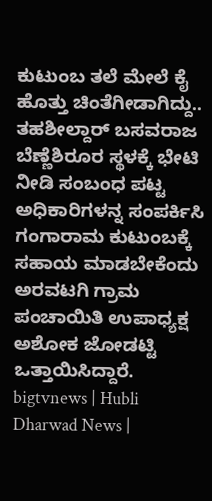ಕುಟುಂಬ ತಲೆ ಮೇಲೆ ಕೈ ಹೊತ್ತು ಚಿಂತೆಗೀಡಾಗಿದ್ದು.. ತಹಶೀಲ್ದಾರ್ ಬಸವರಾಜ ಬೆಣ್ಣೆಶಿರೂರ ಸ್ಥಳಕ್ಕೆ ಭೇಟಿ ನೀಡಿ ಸಂಬಂಧ ಪಟ್ಟ ಅಧಿಕಾರಿಗಳನ್ನ ಸಂಪರ್ಕಿಸಿ ಗಂಗಾರಾಮ ಕುಟುಂಬಕ್ಕೆ ಸಹಾಯ ಮಾಡಬೇಕೆಂದು ಅರವಟಗಿ ಗ್ರಾಮ ಪಂಚಾಯಿತಿ ಉಪಾಧ್ಯಕ್ಷ ಅಶೋಕ ಜೋಡಟ್ಟಿ ಒತ್ತಾಯಿಸಿದ್ದಾರೆ.
bigtvnews | Hubli Dharwad News |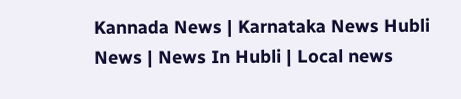Kannada News | Karnataka News Hubli News | News In Hubli | Local news